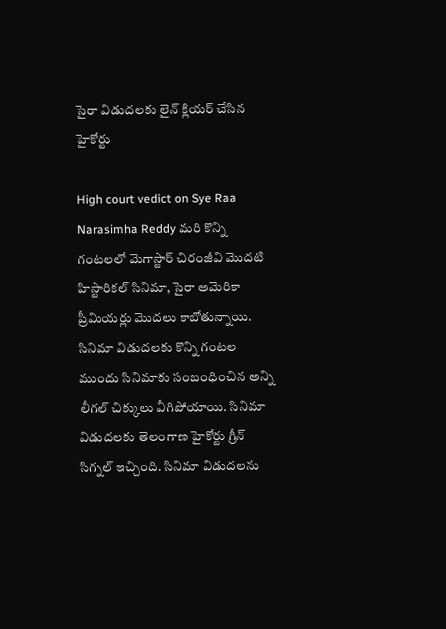సైరా విడుదలకు లైన్ క్లియర్ చేసిన హైకోర్టు

High court vedict on Sye Raa Narasimha Reddy మరి కొన్ని గంటలలో మెగాస్టార్ చిరంజీవి మొదటి హిస్టారికల్ సినిమా, సైరా అమెరికా ప్రీమియర్లు మొదలు కాబోతున్నాయి. సినిమా విడుదలకు కొన్ని గంటల ముందు సినిమాకు సంబంధించిన అన్ని లీగల్ చిక్కులు వీగిపోయాయి. సినిమా విడుదలకు తెలంగాణ హైకోర్టు గ్రీన్ సిగ్నల్ ఇచ్చింది. సినిమా విడుదలను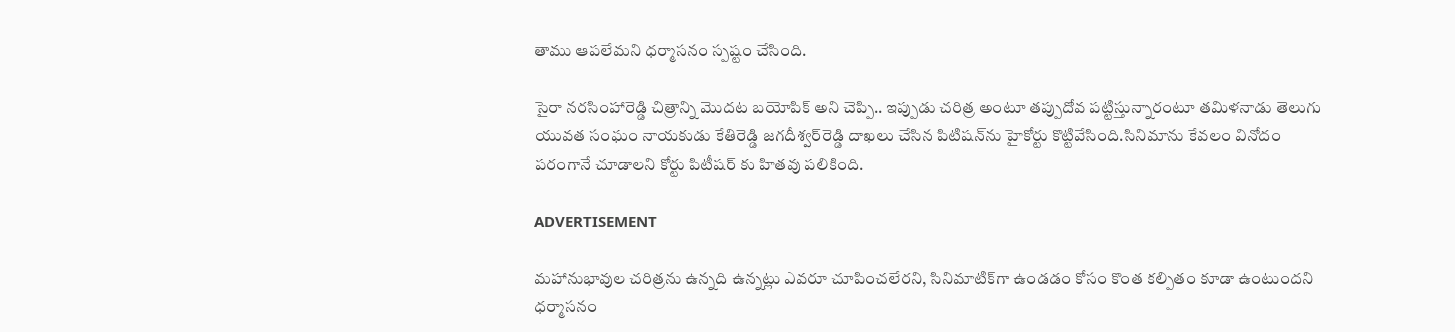తాము ఆపలేమని ధర్మాసనం స్పష్టం చేసింది.

సైరా నరసింహారెడ్డి చిత్రాన్ని మొదట బయోపిక్ అని చెప్పి.. ఇప్పుడు చరిత్ర అంటూ తప్పుదోవ పట్టిస్తున్నారంటూ తమిళనాడు తెలుగు యువత సంఘం నాయకుడు కేతిరెడ్డి జగదీశ్వర్‌రెడ్డి దాఖలు చేసిన పిటిషన్‌ను హైకోర్టు కొట్టివేసింది.సినిమాను కేవలం వినోదం పరంగానే చూడాలని కోర్టు పిటీషర్ కు హితవు పలికింది.

ADVERTISEMENT

మహానుభావుల చరిత్రను ఉన్నది ఉన్నట్లు ఎవరూ చూపించలేరని, సినిమాటిక్‌గా ఉండడం కోసం కొంత కల్పితం కూడా ఉంటుందని ధర్మాసనం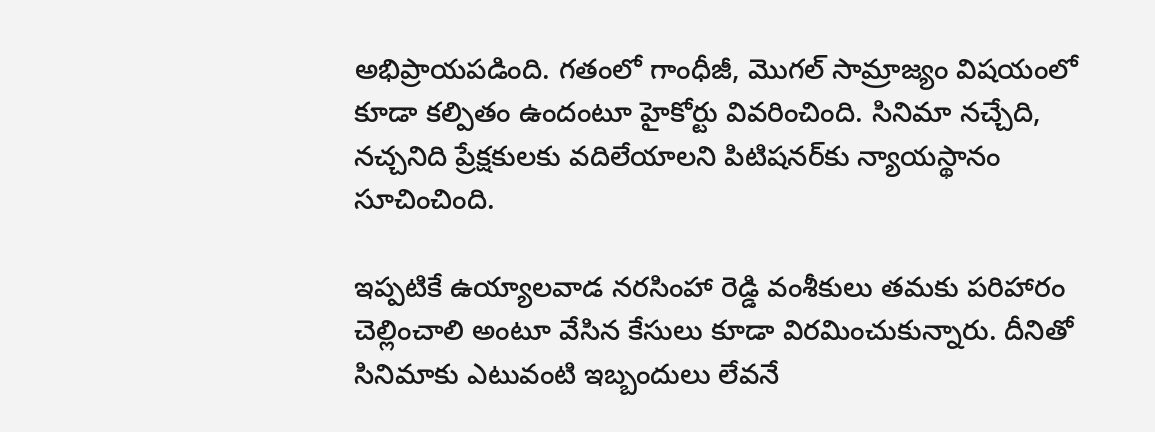అభిప్రాయపడింది. గతంలో గాంధీజీ, మొగల్ సామ్రాజ్యం విషయంలో కూడా కల్పితం ఉందంటూ హైకోర్టు వివరించింది. సినిమా నచ్చేది, నచ్చనిది ప్రేక్షకులకు వదిలేయాలని పిటిషనర్‌కు న్యాయస్థానం సూచించింది.

ఇప్పటికే ఉయ్యాలవాడ నరసింహా రెడ్డి వంశీకులు తమకు పరిహారం చెల్లించాలి అంటూ వేసిన కేసులు కూడా విరమించుకున్నారు. దీనితో సినిమాకు ఎటువంటి ఇబ్బందులు లేవనే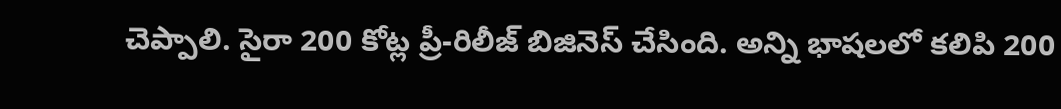చెప్పాలి. సైరా 200 కోట్ల ప్రీ-రిలీజ్ బిజినెస్ చేసింది. అన్ని భాషలలో కలిపి 200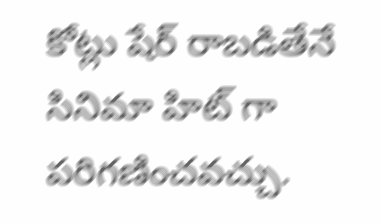కోట్లు షేర్ రాబడితేనే సినిమా హిట్ గా పరిగణించవచ్చు.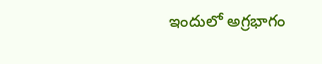ఇందులో అగ్రభాగం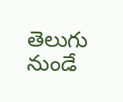తెలుగు నుండే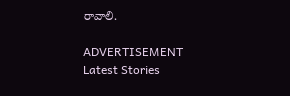రావాలి.

ADVERTISEMENT
Latest Stories